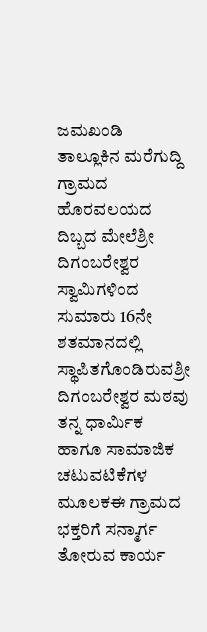ಜಮಖಂಡಿ ತಾಲ್ಲೂಕಿನ ಮರೆಗುದ್ದಿ ಗ್ರಾಮದ ಹೊರವಲಯದ ದಿಬ್ಬದ ಮೇಲೆಶ್ರೀ ದಿಗಂಬರೇಶ್ವರ ಸ್ವಾಮಿಗಳಿಂದ ಸುಮಾರು 16ನೇ ಶತಮಾನದಲ್ಲಿ ಸ್ಥಾಪಿತಗೊಂಡಿರುವಶ್ರೀ ದಿಗಂಬರೇಶ್ವರ ಮಠವು ತನ್ನ ಧಾರ್ಮಿಕ ಹಾಗೂ ಸಾಮಾಜಿಕ ಚಟುವಟಿಕೆಗಳ ಮೂಲಕಈ ಗ್ರಾಮದ ಭಕ್ತರಿಗೆ ಸನ್ಮಾರ್ಗ ತೋರುವ ಕಾರ್ಯ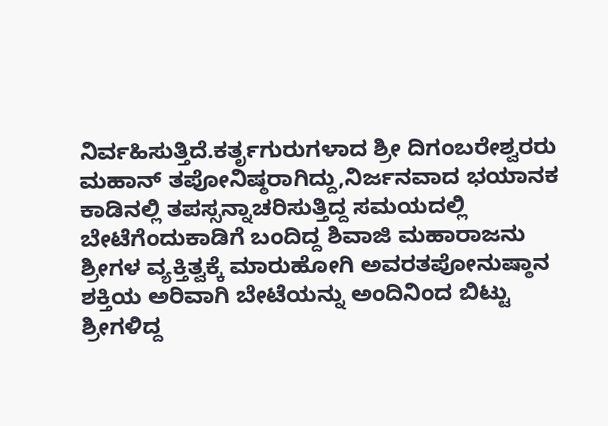ನಿರ್ವಹಿಸುತ್ತಿದೆ.ಕರ್ತೃಗುರುಗಳಾದ ಶ್ರೀ ದಿಗಂಬರೇಶ್ವರರು ಮಹಾನ್ ತಪೋನಿಷ್ಠರಾಗಿದ್ದು,ನಿರ್ಜನವಾದ ಭಯಾನಕ ಕಾಡಿನಲ್ಲಿ ತಪಸ್ಸನ್ನಾಚರಿಸುತ್ತಿದ್ದ ಸಮಯದಲ್ಲಿ ಬೇಟೆಗೆಂದುಕಾಡಿಗೆ ಬಂದಿದ್ದ ಶಿವಾಜಿ ಮಹಾರಾಜನು ಶ್ರೀಗಳ ವ್ಯಕ್ತಿತ್ವಕ್ಕೆ ಮಾರುಹೋಗಿ ಅವರತಪೋನುಷ್ಠಾನ ಶಕ್ತಿಯ ಅರಿವಾಗಿ ಬೇಟೆಯನ್ನು ಅಂದಿನಿಂದ ಬಿಟ್ಟು ಶ್ರೀಗಳಿದ್ದ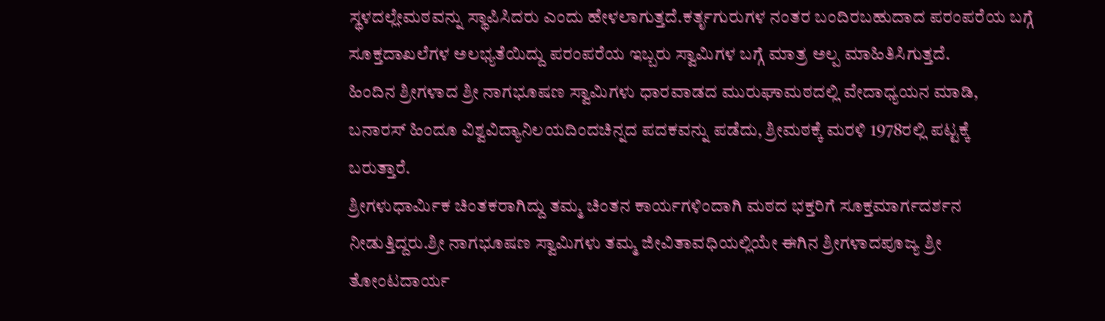ಸ್ಥಳದಲ್ಲೇಮಠವನ್ನು ಸ್ಥಾಪಿಸಿದರು ಎಂದು ಹೇಳಲಾಗುತ್ತದೆ.ಕರ್ತೃಗುರುಗಳ ನಂತರ ಬಂದಿರಬಹುದಾದ ಪರಂಪರೆಯ ಬಗ್ಗೆ ಸೂಕ್ತದಾಖಲೆಗಳ ಅಲಭ್ಯತೆಯಿದ್ದು ಪರಂಪರೆಯ ಇಬ್ಬರು ಸ್ವಾಮಿಗಳ ಬಗ್ಗೆ ಮಾತ್ರ ಅಲ್ಪ ಮಾಹಿತಿಸಿಗುತ್ತದೆ.
ಹಿಂದಿನ ಶ್ರೀಗಳಾದ ಶ್ರೀ ನಾಗಭೂಷಣ ಸ್ವಾಮಿಗಳು ಧಾರವಾಡದ ಮುರುಘಾಮಠದಲ್ಲಿ ವೇದಾಧ್ಯಯನ ಮಾಡಿ, ಬನಾರಸ್ ಹಿಂದೂ ವಿಶ್ವವಿದ್ಯಾನಿಲಯದಿಂದಚಿನ್ನದ ಪದಕವನ್ನು ಪಡೆದು, ಶ್ರೀಮಠಕ್ಕೆ ಮರಳಿ 1978ರಲ್ಲಿ ಪಟ್ಟಕ್ಕೆ ಬರುತ್ತಾರೆ.
ಶ್ರೀಗಳುಧಾರ್ಮಿಕ ಚಿಂತಕರಾಗಿದ್ದು ತಮ್ಮ ಚಿಂತನ ಕಾರ್ಯಗಳಿಂದಾಗಿ ಮಠದ ಭಕ್ತರಿಗೆ ಸೂಕ್ತಮಾರ್ಗದರ್ಶನ ನೀಡುತ್ತಿದ್ದರು.ಶ್ರೀ ನಾಗಭೂಷಣ ಸ್ವಾಮಿಗಳು ತಮ್ಮ ಜೀವಿತಾವಧಿಯಲ್ಲಿಯೇ ಈಗಿನ ಶ್ರೀಗಳಾದಪೂಜ್ಯ ಶ್ರೀ ತೋಂಟದಾರ್ಯ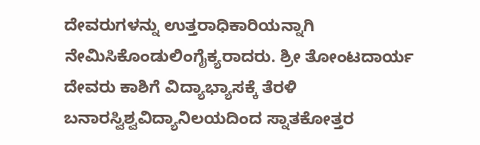ದೇವರುಗಳನ್ನು ಉತ್ತರಾಧಿಕಾರಿಯನ್ನಾಗಿ ನೇಮಿಸಿಕೊಂಡುಲಿಂಗೈಕ್ಯರಾದರು. ಶ್ರೀ ತೋಂಟದಾರ್ಯ ದೇವರು ಕಾಶಿಗೆ ವಿದ್ಯಾಭ್ಯಾಸಕ್ಕೆ ತೆರಳಿ ಬನಾರಸ್ವಿಶ್ವವಿದ್ಯಾನಿಲಯದಿಂದ ಸ್ನಾತಕೋತ್ತರ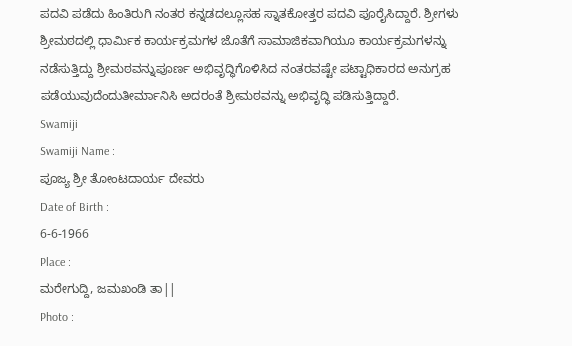ಪದವಿ ಪಡೆದು ಹಿಂತಿರುಗಿ ನಂತರ ಕನ್ನಡದಲ್ಲೂಸಹ ಸ್ನಾತಕೋತ್ತರ ಪದವಿ ಪೂರೈಸಿದ್ದಾರೆ. ಶ್ರೀಗಳು ಶ್ರೀಮಠದಲ್ಲಿ ಧಾರ್ಮಿಕ ಕಾರ್ಯಕ್ರಮಗಳ ಜೊತೆಗೆ ಸಾಮಾಜಿಕವಾಗಿಯೂ ಕಾರ್ಯಕ್ರಮಗಳನ್ನು ನಡೆಸುತ್ತಿದ್ದು ಶ್ರೀಮಠವನ್ನುಪೂರ್ಣ ಅಭಿವೃದ್ಧಿಗೊಳಿಸಿದ ನಂತರವಷ್ಟೇ ಪಟ್ಟಾಧಿಕಾರದ ಅನುಗ್ರಹ ಪಡೆಯುವುದೆಂದುತೀರ್ಮಾನಿಸಿ ಅದರಂತೆ ಶ್ರೀಮಠವನ್ನು ಅಭಿವೃದ್ಧಿ ಪಡಿಸುತ್ತಿದ್ದಾರೆ.
Swamiji
Swamiji Name :
ಪೂಜ್ಯ ಶ್ರೀ ತೋಂಟದಾರ್ಯ ದೇವರು
Date of Birth :
6-6-1966
Place :
ಮರೇಗುದ್ದಿ, ಜಮಖಂಡಿ ತಾ||
Photo :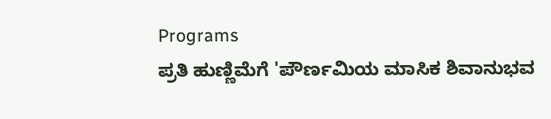Programs
ಪ್ರತಿ ಹುಣ್ಣಿಮೆಗೆ 'ಪೌರ್ಣಮಿಯ ಮಾಸಿಕ ಶಿವಾನುಭವ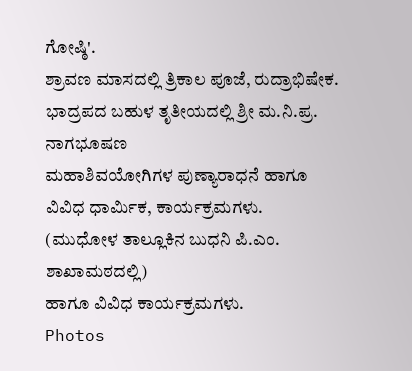ಗೋಷ್ಠಿ'.
ಶ್ರಾವಣ ಮಾಸದಲ್ಲಿ ತ್ರಿಕಾಲ ಪೂಜೆ, ರುದ್ರಾಭಿಷೇಕ.
ಭಾದ್ರಪದ ಬಹುಳ ತೃತೀಯದಲ್ಲಿ ಶ್ರೀ ಮ.ನಿ.ಪ್ರ. ನಾಗಭೂಷಣ
ಮಹಾಶಿವಯೋಗಿಗಳ ಪುಣ್ಯಾರಾಧನೆ ಹಾಗೂ
ವಿವಿಧ ಧಾರ್ಮಿಕ, ಕಾರ್ಯಕ್ರಮಗಳು.
(ಮುಧೋಳ ತಾಲ್ಲೂಕಿನ ಬುಧನಿ ಪಿ.ಎಂ. ಶಾಖಾಮಠದಲ್ಲಿ)
ಹಾಗೂ ವಿವಿಧ ಕಾರ್ಯಕ್ರಮಗಳು.
Photos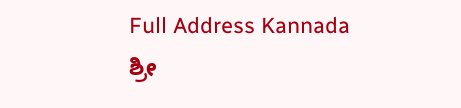Full Address Kannada
ಶ್ರೀ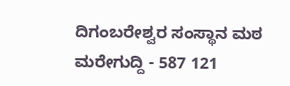ದಿಗಂಬರೇಶ್ವರ ಸಂಸ್ಥಾನ ಮಠ
ಮರೇಗುದ್ದಿ - 587 121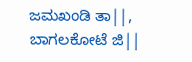ಜಮಖಂಡಿ ತಾ||, ಬಾಗಲಕೋಟೆ ಜಿ||